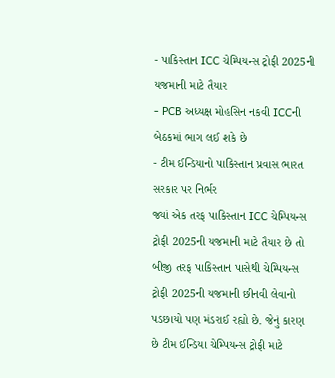- પાકિસ્તાન ICC ચેમ્પિયન્સ ટ્રોફી 2025ની યજમાની માટે તૈયાર
- PCB અધ્યક્ષ મોહસિન નકવી ICCની બેઠકમાં ભાગ લઈ શકે છે
- ટીમ ઈન્ડિયાનો પાકિસ્તાન પ્રવાસ ભારત સરકાર પર નિર્ભર
જ્યાં એક તરફ પાકિસ્તાન ICC ચેમ્પિયન્સ ટ્રોફી 2025ની યજમાની માટે તૈયાર છે તો બીજી તરફ પાકિસ્તાન પાસેથી ચેમ્પિયન્સ ટ્રોફી 2025ની યજમાની છીનવી લેવાનો પડછાયો પણ મંડરાઈ રહ્યો છે. જેનું કારણ છે ટીમ ઈન્ડિયા ચેમ્પિયન્સ ટ્રોફી માટે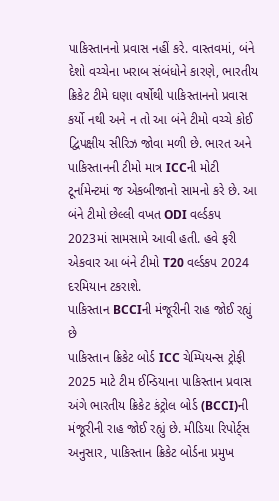પાકિસ્તાનનો પ્રવાસ નહીં કરે. વાસ્તવમાં, બંને દેશો વચ્ચેના ખરાબ સંબંધોને કારણે, ભારતીય ક્રિકેટ ટીમે ઘણા વર્ષોથી પાકિસ્તાનનો પ્રવાસ કર્યો નથી અને ન તો આ બંને ટીમો વચ્ચે કોઈ દ્વિપક્ષીય સીરિઝ જોવા મળી છે. ભારત અને પાકિસ્તાનની ટીમો માત્ર ICCની મોટી ટૂર્નામેન્ટમાં જ એકબીજાનો સામનો કરે છે. આ બંને ટીમો છેલ્લી વખત ODI વર્લ્ડકપ 2023માં સામસામે આવી હતી. હવે ફરી એકવાર આ બંને ટીમો T20 વર્લ્ડકપ 2024 દરમિયાન ટકરાશે.
પાકિસ્તાન BCCIની મંજૂરીની રાહ જોઈ રહ્યું છે
પાકિસ્તાન ક્રિકેટ બોર્ડ ICC ચેમ્પિયન્સ ટ્રોફી 2025 માટે ટીમ ઈન્ડિયાના પાકિસ્તાન પ્રવાસ અંગે ભારતીય ક્રિકેટ કંટ્રોલ બોર્ડ (BCCI)ની મંજૂરીની રાહ જોઈ રહ્યું છે. મીડિયા રિપોર્ટ્સ અનુસાર, પાકિસ્તાન ક્રિકેટ બોર્ડના પ્રમુખ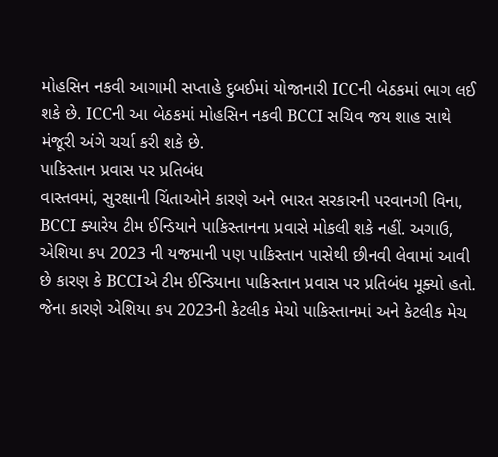મોહસિન નકવી આગામી સપ્તાહે દુબઈમાં યોજાનારી ICCની બેઠકમાં ભાગ લઈ શકે છે. ICCની આ બેઠકમાં મોહસિન નકવી BCCI સચિવ જય શાહ સાથે મંજૂરી અંગે ચર્ચા કરી શકે છે.
પાકિસ્તાન પ્રવાસ પર પ્રતિબંધ
વાસ્તવમાં, સુરક્ષાની ચિંતાઓને કારણે અને ભારત સરકારની પરવાનગી વિના, BCCI ક્યારેય ટીમ ઈન્ડિયાને પાકિસ્તાનના પ્રવાસે મોકલી શકે નહીં. અગાઉ, એશિયા કપ 2023 ની યજમાની પણ પાકિસ્તાન પાસેથી છીનવી લેવામાં આવી છે કારણ કે BCCIએ ટીમ ઈન્ડિયાના પાકિસ્તાન પ્રવાસ પર પ્રતિબંધ મૂક્યો હતો. જેના કારણે એશિયા કપ 2023ની કેટલીક મેચો પાકિસ્તાનમાં અને કેટલીક મેચ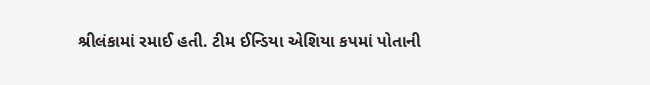શ્રીલંકામાં રમાઈ હતી. ટીમ ઈન્ડિયા એશિયા કપમાં પોતાની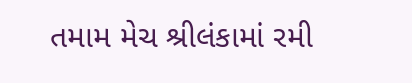તમામ મેચ શ્રીલંકામાં રમી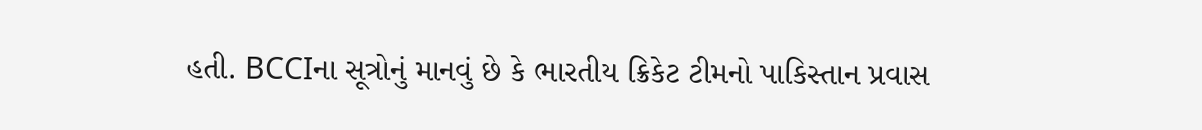હતી. BCCIના સૂત્રોનું માનવું છે કે ભારતીય ક્રિકેટ ટીમનો પાકિસ્તાન પ્રવાસ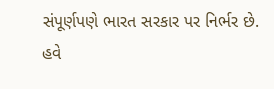સંપૂર્ણપણે ભારત સરકાર પર નિર્ભર છે. હવે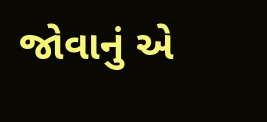જોવાનું એ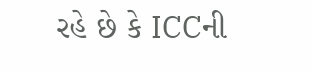રહે છે કે ICCની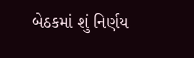બેઠકમાં શું નિર્ણય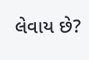લેવાય છે?